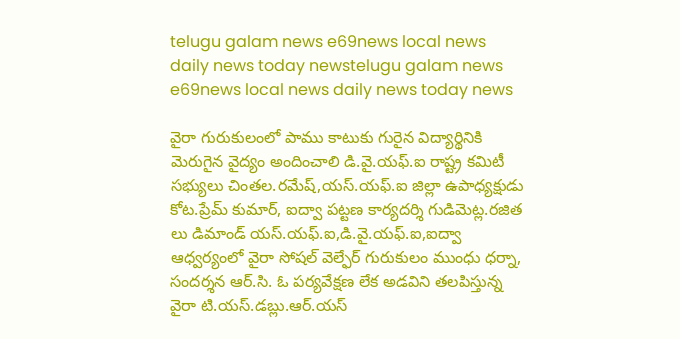telugu galam news e69news local news daily news today newstelugu galam news e69news local news daily news today news

వైరా గురుకులంలో పాము కాటుకు గురైన విద్యార్థినికి మెరుగైన వైద్యం అందించాలి డి.వై.యఫ్.ఐ రాష్ట్ర కమిటీ సభ్యులు చింతల.రమేష్,యస్.యఫ్.ఐ జిల్లా ఉపాధ్యక్షుడు కోట.ప్రేమ్ కుమార్, ఐద్వా పట్టణ కార్యదర్శి గుడిమెట్ల.రజిత లు డిమాండ్ యస్.యఫ్.ఐ,డి.వై.యఫ్.ఐ,ఐద్వా ఆధ్వర్యంలో వైరా సోషల్ వెల్ఫేర్ గురుకులం ముంధు ధర్నా, సందర్శన ఆర్.సి. ఓ పర్యవేక్షణ లేక అడవిని తలపిస్తున్న వైరా టి.యస్.డబ్లు.ఆర్.యస్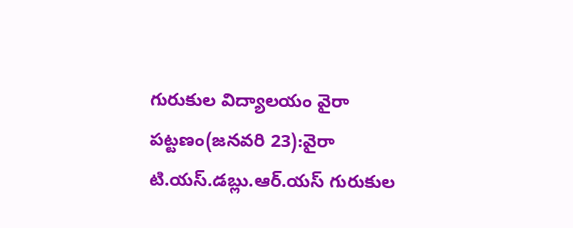గురుకుల విద్యాలయం వైరా పట్టణం(జనవరి 23):వైరా టి.యస్.డబ్లు.ఆర్.యస్ గురుకుల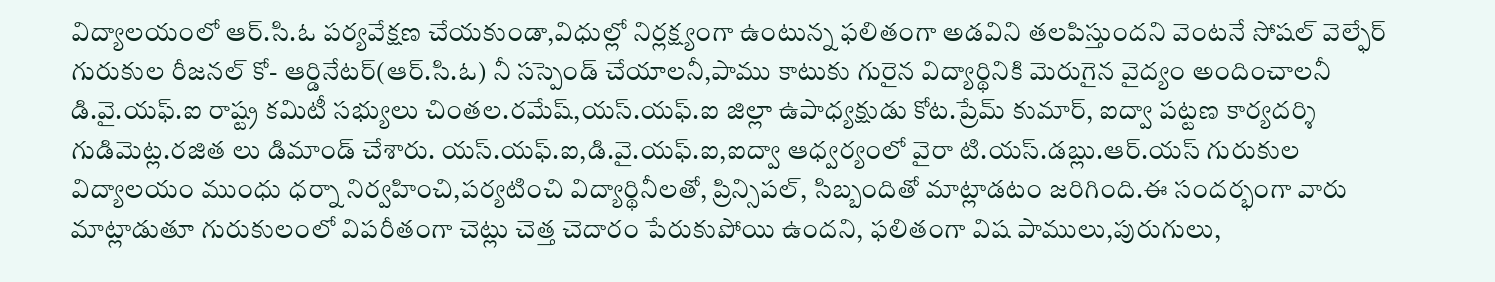విద్యాలయంలో ఆర్.సి.ఓ పర్యవేక్షణ చేయకుండా,విధుల్లో నిర్లక్ష్యంగా ఉంటున్న ఫలితంగా అడవిని తలపిస్తుందని వెంటనే సోషల్ వెల్ఫేర్ గురుకుల రీజనల్ కో- ఆర్డినేటర్(ఆర్.సి.ఓ) నీ సస్పెండ్ చేయాలనీ,పాము కాటుకు గురైన విద్యార్థినికి మెరుగైన వైద్యం అందించాలనీ డి.వై.యఫ్.ఐ రాష్ట్ర కమిటీ సభ్యులు చింతల.రమేష్,యస్.యఫ్.ఐ జిల్లా ఉపాధ్యక్షుడు కోట.ప్రేమ్ కుమార్, ఐద్వా పట్టణ కార్యదర్శి గుడిమెట్ల.రజిత లు డిమాండ్ చేశారు. యస్.యఫ్.ఐ,డి.వై.యఫ్.ఐ,ఐద్వా ఆధ్వర్యంలో వైరా టి.యస్.డబ్లు.ఆర్.యస్ గురుకుల విద్యాలయం ముంధు ధర్నా నిర్వహించి,పర్యటించి విద్యార్థినీలతో, ప్రిన్సిపల్, సిబ్బందితో మాట్లాడటం జరిగింది.ఈ సందర్భంగా వారు మాట్లాడుతూ గురుకులంలో విపరీతంగా చెట్లు చెత్త చెదారం పేరుకుపోయి ఉందని, ఫలితంగా విష పాములు,పురుగులు,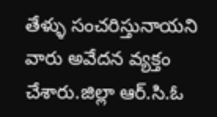తేళ్ళు సంచరిస్తునాయని వారు అవేదన వ్యక్తం చేశారు.జిల్లా ఆర్.సి.ఓ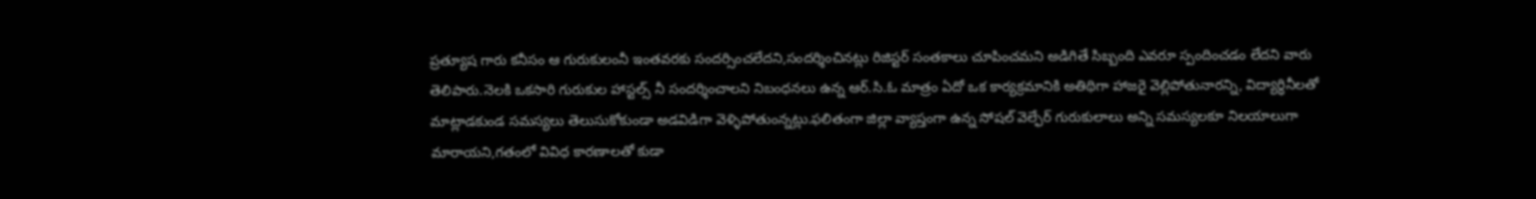ప్రత్యూష గారు కనీసం ఆ గురుకులంనీ ఇంతవరకు సందర్సించలేదని,సందర్శించినట్లు రిజిస్టర్ సంతకాలు చూపించమని అడిగితే సిబ్బంది ఎవరూ స్పందించడం లేదని వారు తెలిపారు.నెలకి ఒకసారి గురుకుల హాస్టల్స్ నీ సందర్శించాలని నిబంధనలు ఉన్న ఆర్.సి.ఓ మాత్రం ఏదో ఒక కార్యక్రమానికి అతిథిగా హాజరై వెల్లిపోతునారన్ని, విద్యార్ధినీలతో మాట్లాడకుండ సమస్యలు తెలుసుకోకుండా అడవిడిగా వెళ్ళిపోతుంన్నట్లు.ఫలితంగా జిల్లా వ్యాప్తంగా ఉన్న సోషల్ వెల్ఫేర్ గురుకులాలు అన్ని సమస్యలకూ నిలయాలుగా మారాయని,గతంలో వివిధ కారణాలతో కుడా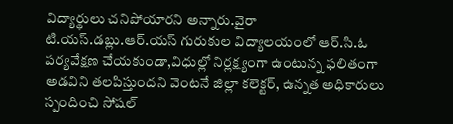విద్యార్థులు చనిపోయారని అన్నారు.వైరా టి.యస్.డబ్లు.ఆర్.యస్ గురుకుల విద్యాలయంలో ఆర్.సి.ఓ పర్యవేక్షణ చేయకుండా,విధుల్లో నిర్లక్ష్యంగా ఉంటున్న ఫలితంగా అడవిని తలపిస్తుందని వెంటనే జిల్లా కలెక్టర్, ఉన్నత అధికారులు స్పందించి సోషల్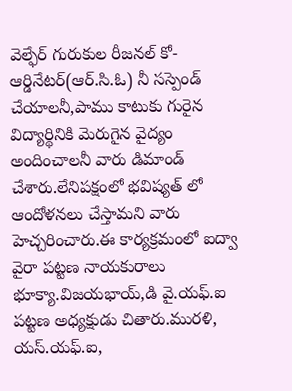వెల్ఫేర్ గురుకుల రీజనల్ కో- ఆర్డినేటర్(ఆర్.సి.ఓ) నీ సస్పెండ్ చేయాలనీ,పాము కాటుకు గురైన విద్యార్థినికి మెరుగైన వైద్యం అందించాలనీ వారు డిమాండ్ చేశారు.లేనిపక్షంలో భవిష్యత్ లో ఆందోళనలు చేస్తామని వారు హెచ్చరించారు.ఈ కార్యక్రమంలో ఐద్వా వైరా పట్టణ నాయకురాలు భూక్యా.విజయభాయ్,డి వై.యఫ్.ఐ పట్టణ అధ్యక్షుడు చితారు.మురళి, యస్.యఫ్.ఐ,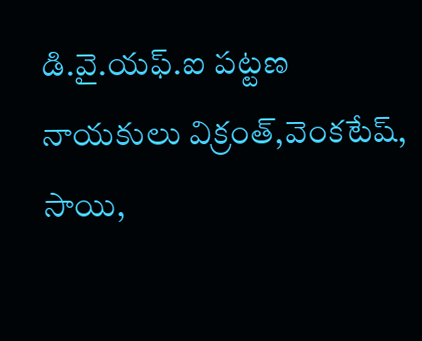డి.వై.యఫ్.ఐ పట్టణ నాయకులు విక్రంత్,వెంకటేష్, సాయి,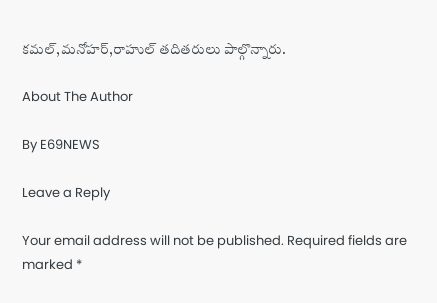కమల్,మనోహర్,రాహుల్ తదితరులు పాల్గొన్నారు.

About The Author

By E69NEWS

Leave a Reply

Your email address will not be published. Required fields are marked *